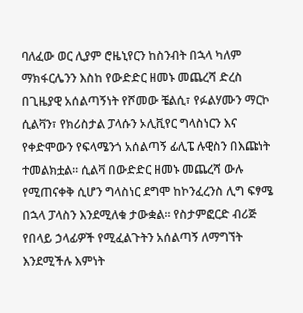ባለፈው ወር ሊያም ሮዜኒየርን ከስንብት በኋላ ካለም ማክፋርሌንን እስከ የውድድር ዘመኑ መጨረሻ ድረስ በጊዜያዊ አሰልጣኝነት የሾመው ቼልሲ፣ የፉልሃሙን ማርኮ ሲልቫን፣ የክሪስታል ፓላሱን ኦሊቪየር ግላስነርን እና የቀድሞውን የፍላሜንጎ አሰልጣኝ ፊሊፔ ሉዊስን በእጩነት ተመልክቷል። ሲልቫ በውድድር ዘመኑ መጨረሻ ውሉ የሚጠናቀቅ ሲሆን ግላስነር ደግሞ ከኮንፈረንስ ሊግ ፍፃሜ በኋላ ፓላስን እንደሚለቁ ታውቋል። የስታምፎርድ ብሪጅ የበላይ ኃላፊዎች የሚፈልጉትን አሰልጣኝ ለማግኘት እንደሚችሉ እምነት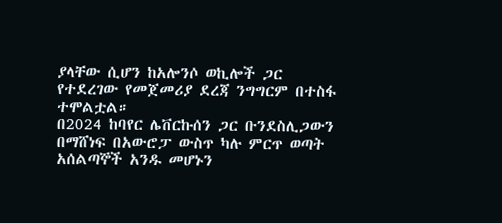ያላቸው ሲሆን ከአሎንሶ ወኪሎች ጋር የተደረገው የመጀመሪያ ደረጃ ንግግርም በተስፋ ተሞልቷል።
በ2024 ከባየር ሌቨርኩሰን ጋር ቡንደስሊጋውን በማሸነፍ በአውሮፓ ውስጥ ካሉ ምርጥ ወጣት አሰልጣኞች አንዱ መሆኑን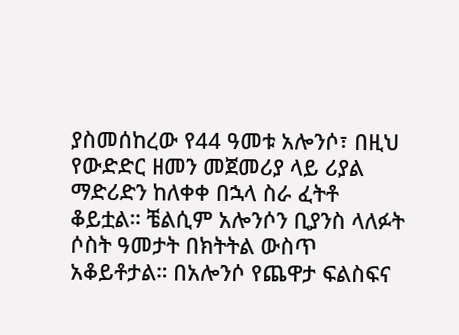ያስመሰከረው የ44 ዓመቱ አሎንሶ፣ በዚህ የውድድር ዘመን መጀመሪያ ላይ ሪያል ማድሪድን ከለቀቀ በኋላ ስራ ፈትቶ ቆይቷል። ቼልሲም አሎንሶን ቢያንስ ላለፉት ሶስት ዓመታት በክትትል ውስጥ አቆይቶታል። በአሎንሶ የጨዋታ ፍልስፍና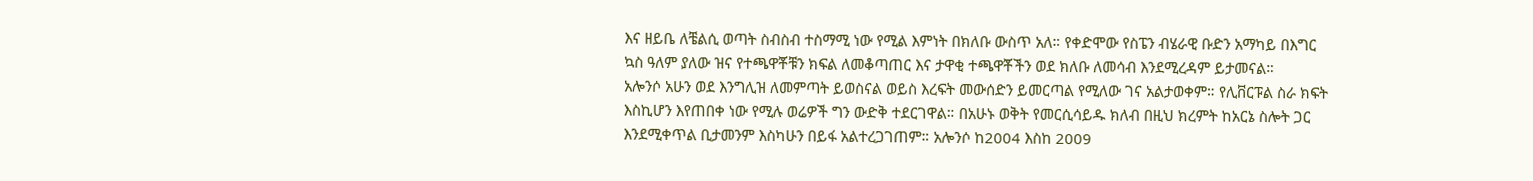እና ዘይቤ ለቼልሲ ወጣት ስብስብ ተስማሚ ነው የሚል እምነት በክለቡ ውስጥ አለ። የቀድሞው የስፔን ብሄራዊ ቡድን አማካይ በእግር ኳስ ዓለም ያለው ዝና የተጫዋቾቹን ክፍል ለመቆጣጠር እና ታዋቂ ተጫዋቾችን ወደ ክለቡ ለመሳብ እንደሚረዳም ይታመናል።
አሎንሶ አሁን ወደ እንግሊዝ ለመምጣት ይወስናል ወይስ እረፍት መውሰድን ይመርጣል የሚለው ገና አልታወቀም። የሊቨርፑል ስራ ክፍት እስኪሆን እየጠበቀ ነው የሚሉ ወሬዎች ግን ውድቅ ተደርገዋል። በአሁኑ ወቅት የመርሲሳይዱ ክለብ በዚህ ክረምት ከአርኔ ስሎት ጋር እንደሚቀጥል ቢታመንም እስካሁን በይፋ አልተረጋገጠም። አሎንሶ ከ2004 እስከ 2009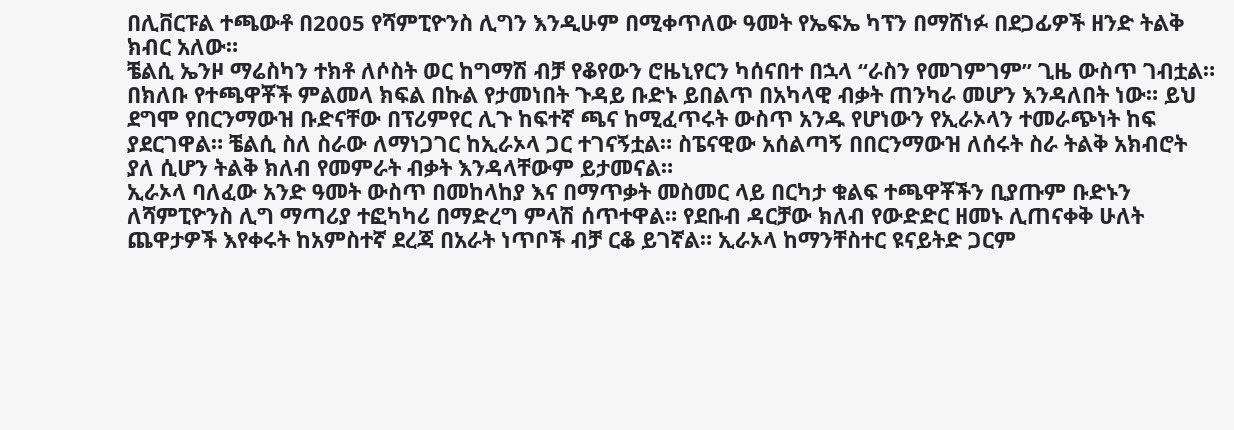በሊቨርፑል ተጫውቶ በ2005 የሻምፒዮንስ ሊግን እንዲሁም በሚቀጥለው ዓመት የኤፍኤ ካፕን በማሸነፉ በደጋፊዎች ዘንድ ትልቅ ክብር አለው።
ቼልሲ ኤንዞ ማሬስካን ተክቶ ለሶስት ወር ከግማሽ ብቻ የቆየውን ሮዜኒየርን ካሰናበተ በኋላ “ራስን የመገምገም” ጊዜ ውስጥ ገብቷል። በክለቡ የተጫዋቾች ምልመላ ክፍል በኩል የታመነበት ጉዳይ ቡድኑ ይበልጥ በአካላዊ ብቃት ጠንካራ መሆን እንዳለበት ነው። ይህ ደግሞ የበርንማውዝ ቡድናቸው በፕሪምየር ሊጉ ከፍተኛ ጫና ከሚፈጥሩት ውስጥ አንዱ የሆነውን የኢራኦላን ተመራጭነት ከፍ ያደርገዋል። ቼልሲ ስለ ስራው ለማነጋገር ከኢራኦላ ጋር ተገናኝቷል። ስፔናዊው አሰልጣኝ በበርንማውዝ ለሰሩት ስራ ትልቅ አክብሮት ያለ ሲሆን ትልቅ ክለብ የመምራት ብቃት እንዳላቸውም ይታመናል።
ኢራኦላ ባለፈው አንድ ዓመት ውስጥ በመከላከያ እና በማጥቃት መስመር ላይ በርካታ ቁልፍ ተጫዋቾችን ቢያጡም ቡድኑን ለሻምፒዮንስ ሊግ ማጣሪያ ተፎካካሪ በማድረግ ምላሽ ሰጥተዋል። የደቡብ ዳርቻው ክለብ የውድድር ዘመኑ ሊጠናቀቅ ሁለት ጨዋታዎች እየቀሩት ከአምስተኛ ደረጃ በአራት ነጥቦች ብቻ ርቆ ይገኛል። ኢራኦላ ከማንቸስተር ዩናይትድ ጋርም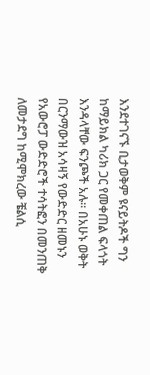እንደተገናኙ ቢታወቅም ዩናይትዶች ግን ከማይክል ካሪክ ጋር የመቀጠል ፍላጎት እንዳላቸው ፍንጮች አሉ። በአሁኑ ወቅት በርንማውዝ አሳዛኝ የውድድር ዘመኑን የአውሮፓ ውድድሮች ተሳትፎን በመንጠቅ ለመታደግ ከሚሞክረው ቼልሲ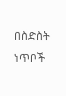በስድስት ነጥቦች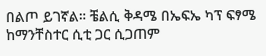በልጦ ይገኛል። ቼልሲ ቅዳሜ በኤፍኤ ካፕ ፍፃሜ ከማንቸስተር ሲቲ ጋር ሲጋጠም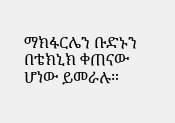ማክፋርሌን ቡድኑን በቴክኒክ ቀጠናው ሆነው ይመራሉ።